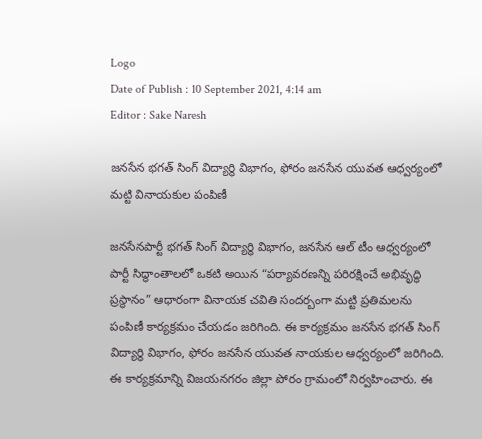Logo
Date of Publish : 10 September 2021, 4:14 am
Editor : Sake Naresh

జనసేన భగత్ సింగ్ విద్యార్థి విభాగం, ఫోరం జనసేన యువత ఆధ్వర్యంలో మట్టి వినాయకుల పంపిణీ

జనసేనపార్టీ భగత్ సింగ్ విద్యార్థి విభాగం, జనసేన ఆల్ టీం ఆధ్వర్యంలో పార్టీ సిద్ధాంతాలలో ఒకటి అయిన “పర్యావరణన్ని పరిరక్షించే అభివృద్ధి ప్రస్థానం” ఆధారంగా వినాయక చవితి సందర్బంగా మట్టి ప్రతిమలను పంపిణీ కార్యక్రమం చేయడం జరిగింది. ఈ కార్యక్రమం జనసేన భగత్ సింగ్ విద్యార్థి విభాగం, ఫోరం జనసేన యువత నాయకుల ఆధ్వర్యంలో జరిగింది. ఈ కార్యక్రమాన్ని విజయనగరం జిల్లా పోరం గ్రామంలో నిర్వహించారు. ఈ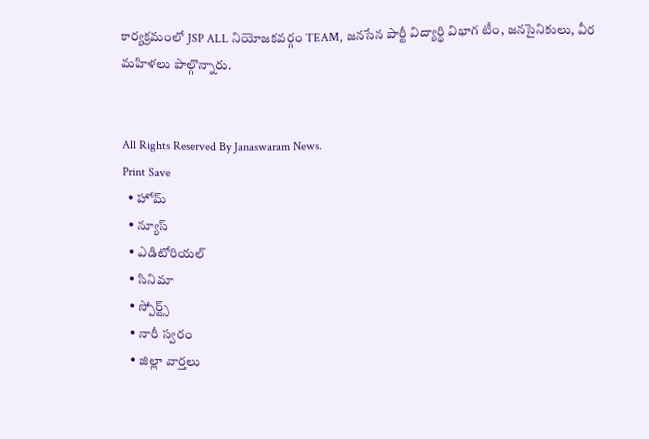కార్యక్రమంలో JSP ALL నియోజకవర్గం TEAM, జనసేన పార్టీ విద్యార్థి విభాగ టీం, జనసైనికులు, వీర మహిళలు పాల్గొన్నారు.


All Rights Reserved By Janaswaram News.
Print Save
  • హోమ్
  • న్యూస్
  • ఎడిటోరియల్
  • సినిమా
  • స్పోర్ట్స్
  • నారీ స్వరం
  • జిల్లా వార్తలు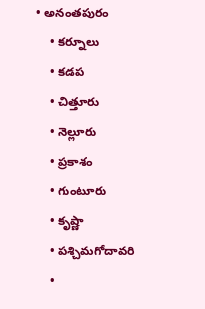• అనంతపురం
    • కర్నూలు
    • కడప
    • చిత్తూరు
    • నెల్లూరు
    • ప్రకాశం
    • గుంటూరు
    • కృష్ణా
    • పశ్చిమగోదావరి
    •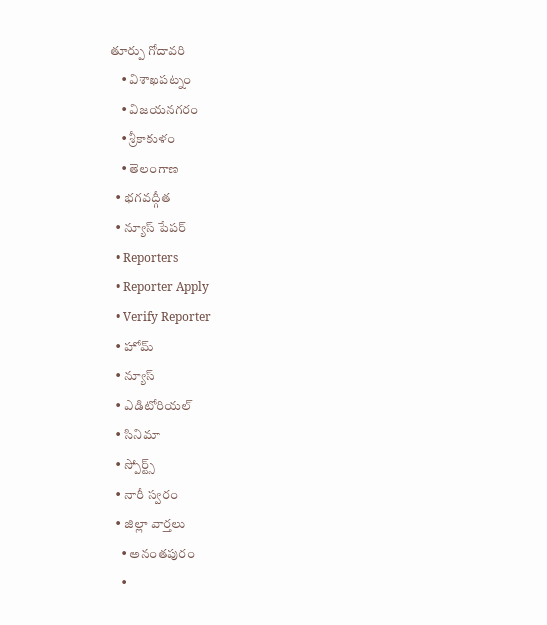తూర్పు గోదావరి
    • విశాఖపట్నం
    • విజయనగరం
    • శ్రీకాకుళం
    • తెలంగాణ
  • భగవద్గీత
  • న్యూస్ పేపర్
  • Reporters
  • Reporter Apply
  • Verify Reporter
  • హోమ్
  • న్యూస్
  • ఎడిటోరియల్
  • సినిమా
  • స్పోర్ట్స్
  • నారీ స్వరం
  • జిల్లా వార్తలు
    • అనంతపురం
    •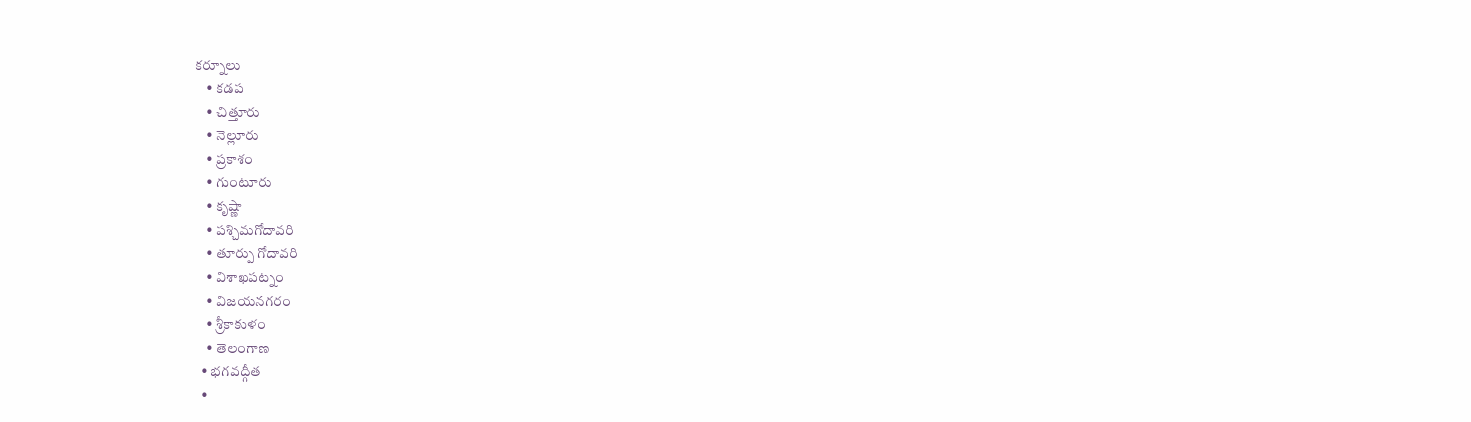కర్నూలు
    • కడప
    • చిత్తూరు
    • నెల్లూరు
    • ప్రకాశం
    • గుంటూరు
    • కృష్ణా
    • పశ్చిమగోదావరి
    • తూర్పు గోదావరి
    • విశాఖపట్నం
    • విజయనగరం
    • శ్రీకాకుళం
    • తెలంగాణ
  • భగవద్గీత
  •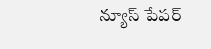న్యూస్ పేపర్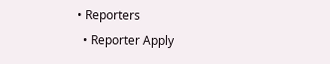• Reporters
  • Reporter Apply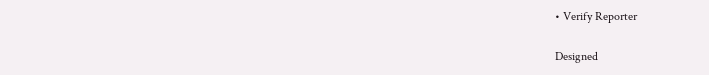• Verify Reporter

Designed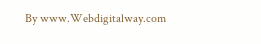By www.Webdigitalway.com